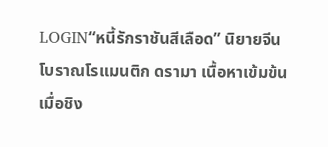LOGIN“หนี้รักราชันสีเลือด” นิยายจีนโบราณโรแมนติก ดรามา เนื้อหาเข้มข้น เมื่อชิง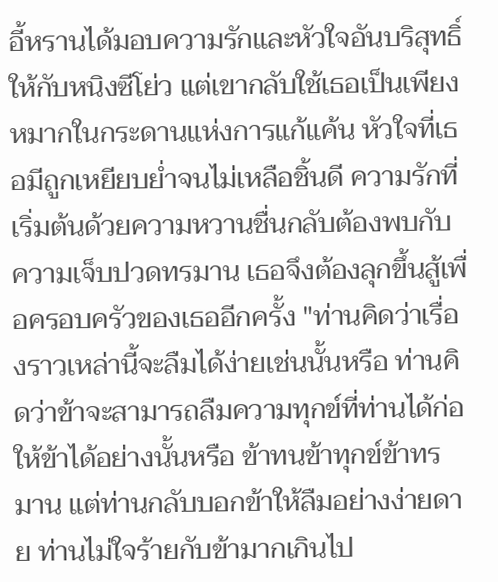อี้หรานได้มอบความรักและหัวใจอันบริสุทธิ์ให้กับหนิงซีโย่ว แต่เขากลับใช้เธอเป็นเพียงหมากในกระดานแห่งการแก้แค้น หัวใจที่เธอมีถูกเหยียบย่ำจนไม่เหลือชิ้นดี ความรักที่เริ่มต้นด้วยความหวานชื่นกลับต้องพบกับความเจ็บปวดทรมาน เธอจึงต้องลุกขึ้นสู้เพื่อครอบครัวของเธออีกครั้ง "ท่านคิดว่าเรื่องราวเหล่านี้จะลืมได้ง่ายเช่นนั้นหรือ ท่านคิดว่าข้าจะสามารถลืมความทุกข์ที่ท่านได้ก่อให้ข้าได้อย่างนั้นหรือ ข้าทนข้าทุกข์ข้าทรมาน แต่ท่านกลับบอกข้าให้ลืมอย่างง่ายดาย ท่านไม่ใจร้ายกับข้ามากเกินไป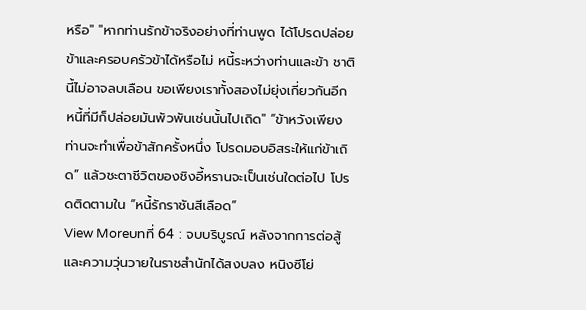หรือ" "หากท่านรักข้าจริงอย่างที่ท่านพูด ได้โปรดปล่อยข้าและครอบครัวข้าได้หรือไม่ หนี้ระหว่างท่านและข้า ชาตินี้ไม่อาจลบเลือน ขอเพียงเราทั้งสองไม่ยุ่งเกี่ยวกันอีก หนี้ที่มีก็ปล่อยมันพัวพันเช่นนั้นไปเถิด" “ข้าหวังเพียงท่านจะทำเพื่อข้าสักครั้งหนึ่ง โปรดมอบอิสระให้แก่ข้าเถิด” แล้วชะตาชีวิตของชิงอี้หรานจะเป็นเช่นใดต่อไป โปรดติดตามใน “หนี้รักราชันสีเลือด”
View Moreบทที่ 64 : จบบริบูรณ์ หลังจากการต่อสู้และความวุ่นวายในราชสำนักได้สงบลง หนิงซีโย่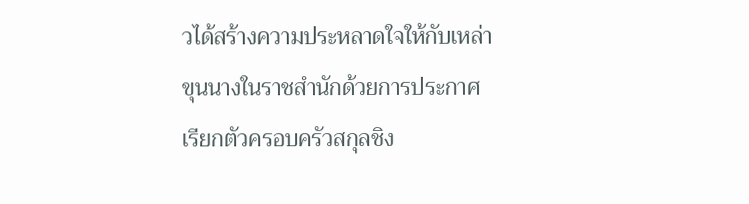วได้สร้างความประหลาดใจให้กับเหล่าขุนนางในราชสำนักด้วยการประกาศเรียกตัวครอบครัวสกุลชิง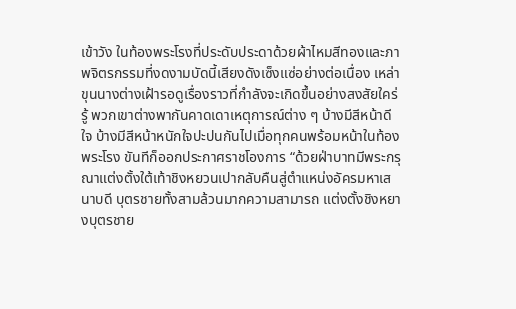เข้าวัง ในท้องพระโรงที่ประดับประดาด้วยผ้าไหมสีทองและภาพจิตรกรรมที่งดงามบัดนี้เสียงดังเซ็งแซ่อย่างต่อเนื่อง เหล่าขุนนางต่างเฝ้ารอดูเรื่องราวที่กำลังจะเกิดขึ้นอย่างสงสัยใคร่รู้ พวกเขาต่างพากันคาดเดาเหตุการณ์ต่าง ๆ บ้างมีสีหน้าดีใจ บ้างมีสีหน้าหนักใจปะปนกันไปเมื่อทุกคนพร้อมหน้าในท้องพระโรง ขันทีก็ออกประกาศราชโองการ “ด้วยฝ่าบาทมีพระกรุณาแต่งตั้งใต้เท้าชิงหยวนเปากลับคืนสู่ตำแหน่งอัครมหาเสนาบดี บุตรชายทั้งสามล้วนมากความสามารถ แต่งตั้งชิงหยางบุตรชาย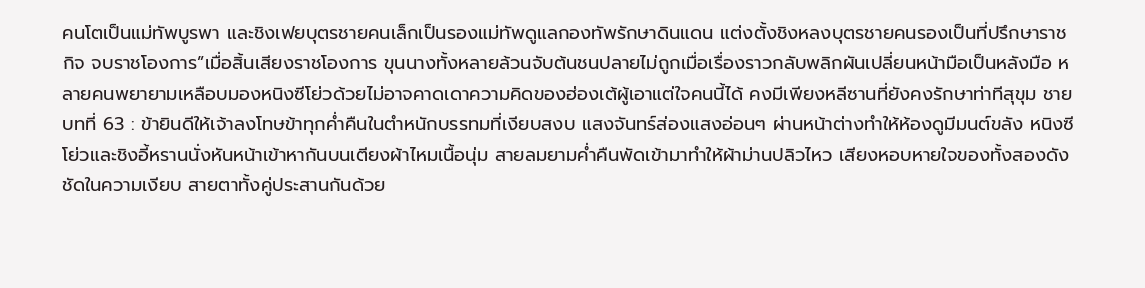คนโตเป็นแม่ทัพบูรพา และชิงเฟยบุตรชายคนเล็กเป็นรองแม่ทัพดูแลกองทัพรักษาดินแดน แต่งตั้งชิงหลงบุตรชายคนรองเป็นที่ปรึกษาราชกิจ จบราชโองการ”เมื่อสิ้นเสียงราชโองการ ขุนนางทั้งหลายล้วนจับต้นชนปลายไม่ถูกเมื่อเรื่องราวกลับพลิกผันเปลี่ยนหน้ามือเป็นหลังมือ หลายคนพยายามเหลือบมองหนิงซีโย่วด้วยไม่อาจคาดเดาความคิดของฮ่องเต้ผู้เอาแต่ใจคนนี้ได้ คงมีเพียงหลีซานที่ยังคงรักษาท่าทีสุขุม ชาย
บทที่ 63 : ข้ายินดีให้เจ้าลงโทษข้าทุกค่ำคืนในตำหนักบรรทมที่เงียบสงบ แสงจันทร์ส่องแสงอ่อนๆ ผ่านหน้าต่างทำให้ห้องดูมีมนต์ขลัง หนิงซีโย่วและชิงอี้หรานนั่งหันหน้าเข้าหากันบนเตียงผ้าไหมเนื้อนุ่ม สายลมยามค่ำคืนพัดเข้ามาทำให้ผ้าม่านปลิวไหว เสียงหอบหายใจของทั้งสองดังชัดในความเงียบ สายตาทั้งคู่ประสานกันด้วย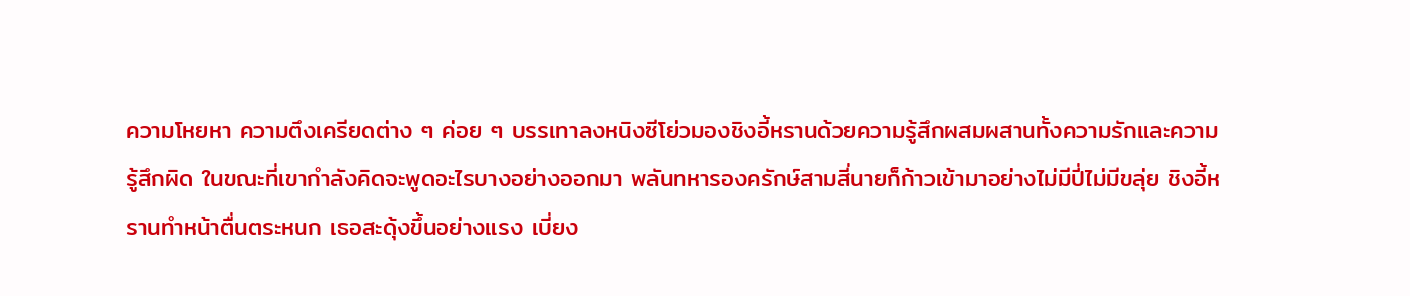ความโหยหา ความตึงเครียดต่าง ๆ ค่อย ๆ บรรเทาลงหนิงซีโย่วมองชิงอี้หรานด้วยความรู้สึกผสมผสานทั้งความรักและความรู้สึกผิด ในขณะที่เขากำลังคิดจะพูดอะไรบางอย่างออกมา พลันทหารองครักษ์สามสี่นายก็ก้าวเข้ามาอย่างไม่มีปี่ไม่มีขลุ่ย ชิงอี้หรานทำหน้าตื่นตระหนก เธอสะดุ้งขึ้นอย่างแรง เบี่ยง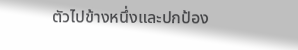ตัวไปข้างหนึ่งและปกป้อง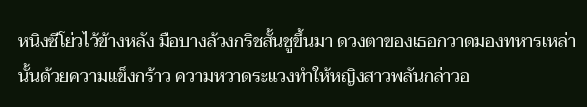หนิงซีโย่วไว้ข้างหลัง มือบางล้วงกริชสั้นชูขึ้นมา ดวงตาของเธอกวาดมองทหารเหล่านั้นด้วยความแข็งกร้าว ความหวาดระแวงทำให้หญิงสาวพลันกล่าวอ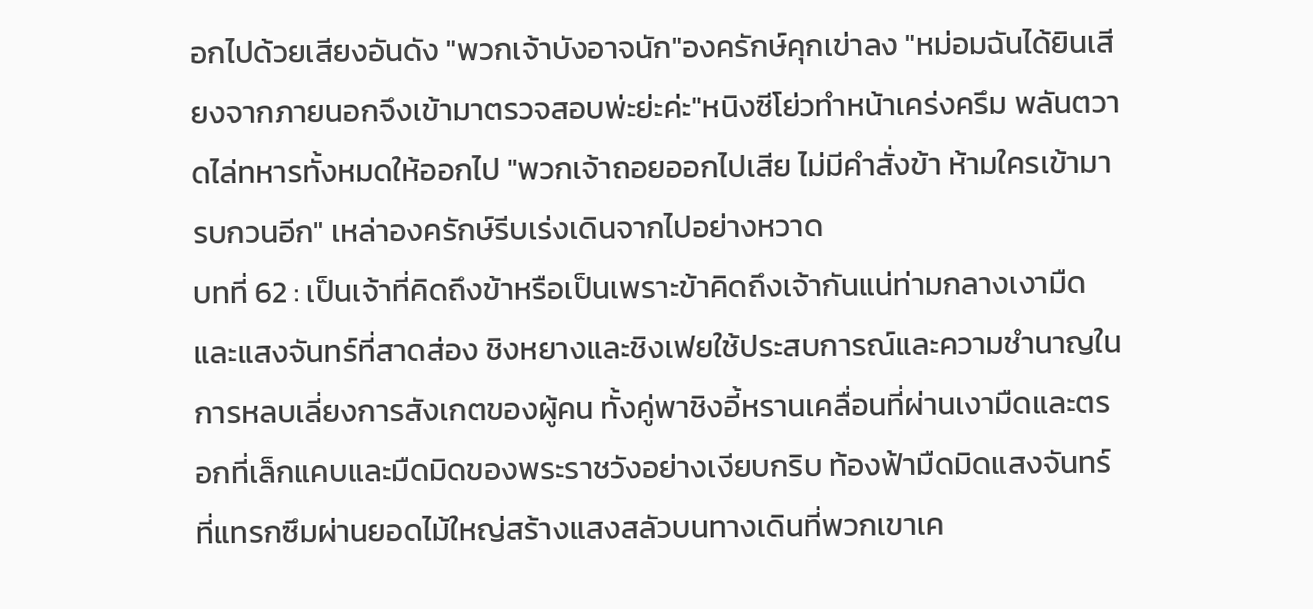อกไปด้วยเสียงอันดัง "พวกเจ้าบังอาจนัก"องครักษ์คุกเข่าลง "หม่อมฉันได้ยินเสียงจากภายนอกจึงเข้ามาตรวจสอบพ่ะย่ะค่ะ"หนิงซีโย่วทำหน้าเคร่งครึม พลันตวาดไล่ทหารทั้งหมดให้ออกไป "พวกเจ้าถอยออกไปเสีย ไม่มีคำสั่งข้า ห้ามใครเข้ามารบกวนอีก" เหล่าองครักษ์รีบเร่งเดินจากไปอย่างหวาด
บทที่ 62 : เป็นเจ้าที่คิดถึงข้าหรือเป็นเพราะข้าคิดถึงเจ้ากันแน่ท่ามกลางเงามืดและแสงจันทร์ที่สาดส่อง ชิงหยางและชิงเฟยใช้ประสบการณ์และความชำนาญในการหลบเลี่ยงการสังเกตของผู้คน ทั้งคู่พาชิงอี้หรานเคลื่อนที่ผ่านเงามืดและตรอกที่เล็กแคบและมืดมิดของพระราชวังอย่างเงียบกริบ ท้องฟ้ามืดมิดแสงจันทร์ที่แทรกซึมผ่านยอดไม้ใหญ่สร้างแสงสลัวบนทางเดินที่พวกเขาเค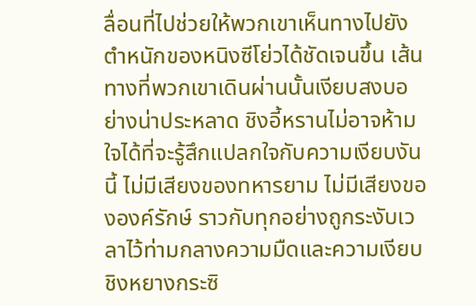ลื่อนที่ไปช่วยให้พวกเขาเห็นทางไปยังตำหนักของหนิงซีโย่วได้ชัดเจนขึ้น เส้นทางที่พวกเขาเดินผ่านนั้นเงียบสงบอย่างน่าประหลาด ชิงอี้หรานไม่อาจห้ามใจได้ที่จะรู้สึกแปลกใจกับความเงียบงันนี้ ไม่มีเสียงของทหารยาม ไม่มีเสียงขององค์รักษ์ ราวกับทุกอย่างถูกระงับเวลาไว้ท่ามกลางความมืดและความเงียบ ชิงหยางกระซิ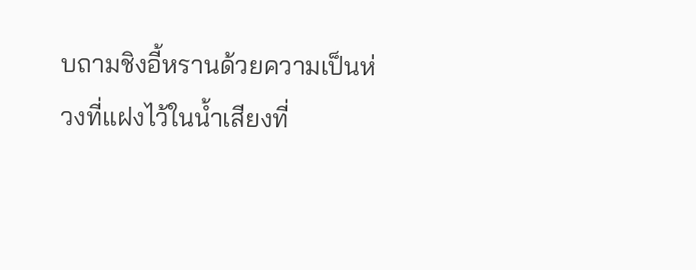บถามชิงอี้หรานด้วยความเป็นห่วงที่แฝงไว้ในน้ำเสียงที่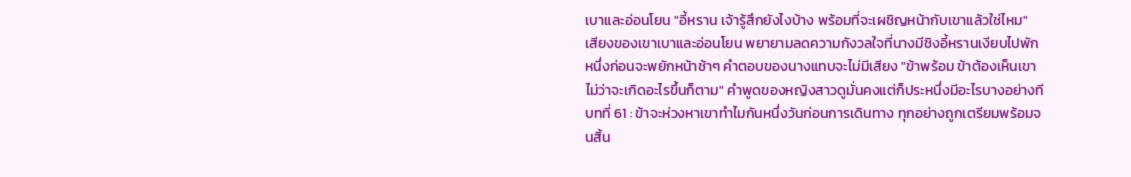เบาและอ่อนโยน "อี้หราน เจ้ารู้สึกยังไงบ้าง พร้อมที่จะเผชิญหน้ากับเขาแล้วใช่ไหม" เสียงของเขาเบาและอ่อนโยน พยายามลดความกังวลใจที่นางมีชิงอี้หรานเงียบไปพักหนึ่งก่อนจะพยักหน้าช้าๆ คำตอบของนางแทบจะไม่มีเสียง "ข้าพร้อม ข้าต้องเห็นเขา ไม่ว่าจะเกิดอะไรขึ้นก็ตาม" คำพูดของหญิงสาวดูมั่นคงแต่ก็ประหนึ่งมีอะไรบางอย่างที
บทที่ 61 : ข้าจะห่วงหาเขาทำไมกันหนึ่งวันก่อนการเดินทาง ทุกอย่างถูกเตรียมพร้อมจนสิ้น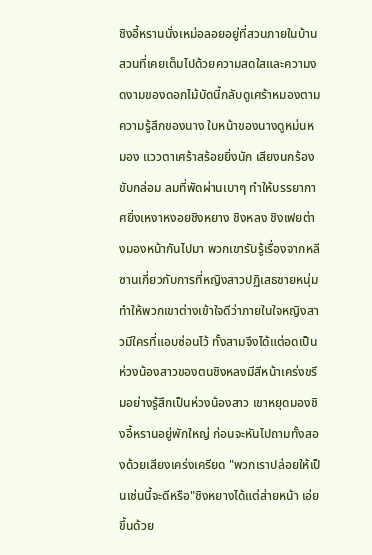ชิงอี้หรานนั่งเหม่อลอยอยู่ที่สวนภายในบ้าน สวนที่เคยเต็มไปด้วยความสดใสและความงดงามของดอกไม้บัดนี้กลับดูเศร้าหมองตามความรู้สึกของนาง ใบหน้าของนางดูหม่นหมอง แววตาเศร้าสร้อยยิ่งนัก เสียงนกร้องขับกล่อม ลมที่พัดผ่านเบาๆ ทำให้บรรยากาศยิ่งเหงาหงอยชิงหยาง ชิงหลง ชิงเฟยต่างมองหน้ากันไปมา พวกเขารับรู้เรื่องจากหลีซานเกี่ยวกับการที่หญิงสาวปฏิเสธชายหนุ่ม ทำให้พวกเขาต่างเข้าใจดีว่าภายในใจหญิงสาวมีใครที่แอบซ่อนไว้ ทั้งสามจึงได้แต่อดเป็นห่วงน้องสาวของตนชิงหลงมีสีหน้าเคร่งขรึมอย่างรู้สึกเป็นห่วงน้องสาว เขาหยุดมองชิงอี้หรานอยู่พักใหญ่ ก่อนจะหันไปถามทั้งสองด้วยเสียงเคร่งเครียด "พวกเราปล่อยให้เป็นเช่นนี้จะดีหรือ"ชิงหยางได้แต่ส่ายหน้า เอ่ยขึ้นด้วย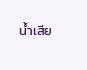น้ำเสีย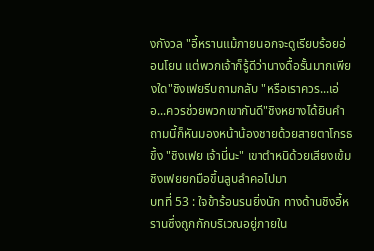งกังวล "อี้หรานแม้ภายนอกจะดูเรียบร้อยอ่อนโยน แต่พวกเจ้าก็รู้ดีว่านางดื้อรั้นมากเพียงใด"ชิงเฟยรีบถามกลับ "หรือเราควร...เอ่อ...ควรช่วยพวกเขากันดี"ชิงหยางได้ยินคำถามนี้ก็หันมองหน้าน้องชายด้วยสายตาโกรธขึ้ง "ชิงเฟย เจ้านี่นะ" เขาตำหนิด้วยเสียงเข้มชิงเฟยยกมือขึ้นลูบลำคอไปมา
บทที่ 53 : ใจข้าร้อนรนยิ่งนัก ทางด้านชิงอี้หรานซึ่งถูกกักบริเวณอยู่ภายใน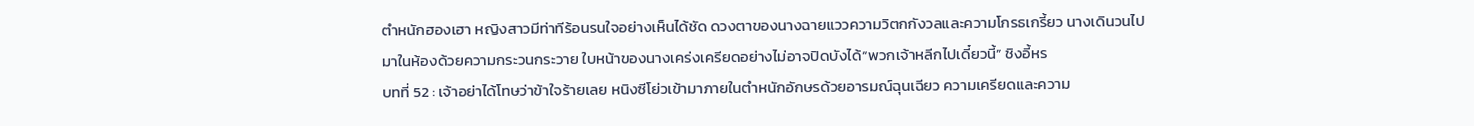ตำหนักฮองเฮา หญิงสาวมีท่าทีร้อนรนใจอย่างเห็นได้ชัด ดวงตาของนางฉายแววความวิตกกังวลและความโกรธเกรี้ยว นางเดินวนไปมาในห้องด้วยความกระวนกระวาย ใบหน้าของนางเคร่งเครียดอย่างไม่อาจปิดบังได้“พวกเจ้าหลีกไปเดี๋ยวนี้” ชิงอี้หร
บทที่ 52 : เจ้าอย่าได้โทษว่าข้าใจร้ายเลย หนิงซีโย่วเข้ามาภายในตำหนักอักษรด้วยอารมณ์ฉุนเฉียว ความเครียดและความ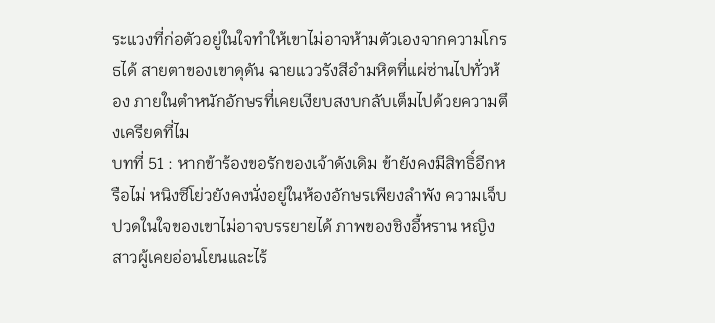ระแวงที่ก่อตัวอยู่ในใจทำให้เขาไม่อาจห้ามตัวเองจากความโกรธได้ สายตาของเขาดุดัน ฉายแววรังสีอำมหิตที่แผ่ซ่านไปทั่วห้อง ภายในตำหนักอักษรที่เคยเงียบสงบกลับเต็มไปด้วยความตึงเครียดที่ไม
บทที่ 51 : หากข้าร้องขอรักของเจ้าดังเดิม ข้ายังคงมีสิทธิ์อีกหรือไม่ หนิงซีโย่วยังคงนั่งอยู่ในห้องอักษรเพียงลำพัง ความเจ็บปวดในใจของเขาไม่อาจบรรยายได้ ภาพของชิงอี้หราน หญิงสาวผู้เคยอ่อนโยนและไร้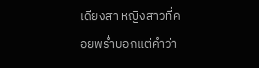เดียงสา หญิงสาวที่คอยพร่ำบอกแต่คำว่า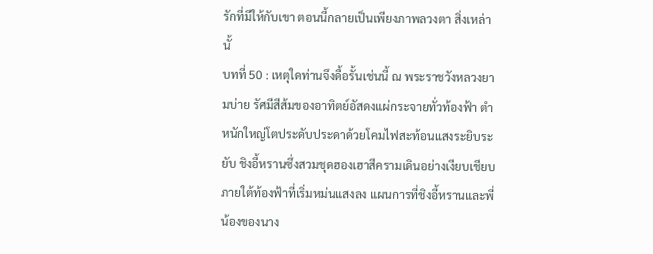รักที่มีให้กับเขา ตอนนี้กลายเป็นเพียงภาพลวงตา สิ่งเหล่านั้
บทที่ 50 : เหตุใดท่านจึงดื้อรั้นเช่นนี้ ณ พระราชวังหลวงยามบ่าย รัศมีสีส้มของอาทิตย์อัสดงแผ่กระจายทั่วท้องฟ้า ตำหนักใหญ่โตประดับประดาด้วยโคมไฟสะท้อนแสงระยิบระยับ ชิงอี้หรานซึ่งสวมชุดฮองเฮาสีครามเดินอย่างเงียบเชียบภายใต้ท้องฟ้าที่เริ่มหม่นแสงลง แผนการที่ชิงอี้หรานและพี่น้องของนาง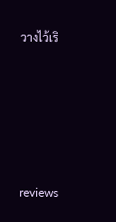วางไว้เริ






reviews